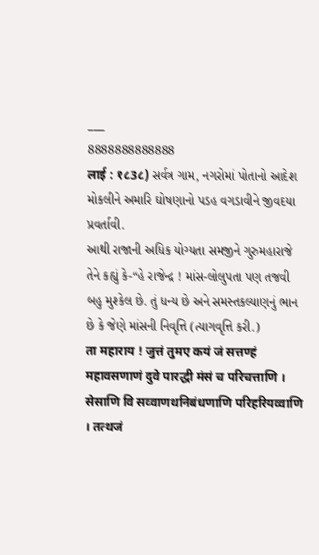___
8888888888888
लाई : १८3८) સર્વત્ર ગામ, નગરોમાં પોતાનો આદેશ મોકલીને અમારિ ઘોષણાનો પડહ વગડાવીને જીવદયા પ્રવર્તાવી.
આથી રાજાની અધિક યોગ્યતા સમજીને ગુરુમહારાજે તેને કહ્યું કે-“હે રાજેન્દ્ર ! માંસ-લોલુપતા પણ તજવી બહુ મુશ્કેલ છે. તું ધન્ય છે અને સમસ્તકલ્યાણનું ભાન છે કે જેણે માંસની નિવૃત્તિ (ત્યાગવૃત્તિ કરી.)
ता महाराय ! जुत्तं तुमए कयं जं सत्तण्हं महावसणाणं दुवे पारद्धी मंसं च परिचत्ताणि । सेसाणि वि सव्वाणथनिबंधणाणि परिहरियव्वाणि । तत्थजं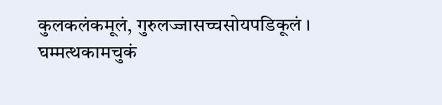कुलकलंकमूलं, गुरुलज्जासच्चसोयपडिकूलं । घम्मत्थकामचुकं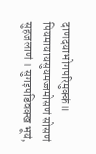दाणदयाभोगपरिमुक्कं॥ पियमायायसुयमज्जमोसणं सोसणं सुहजलाणं । सुगइपडिवक्ख भूयं,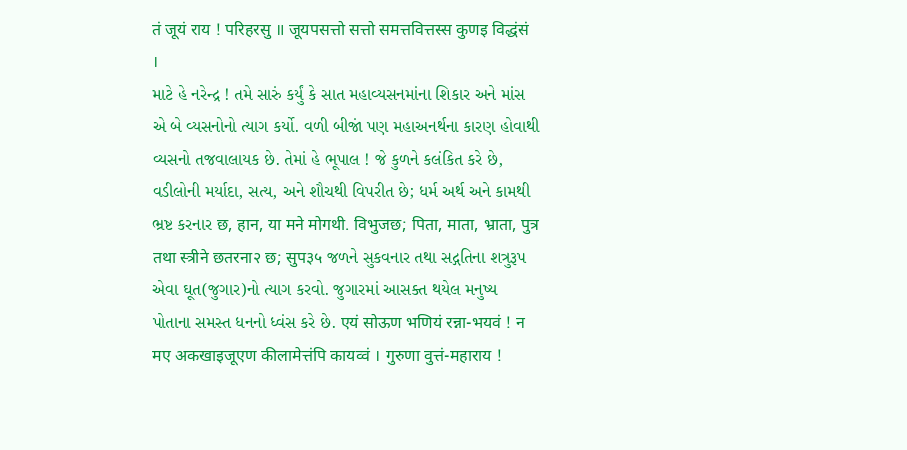तं जूयं राय ! परिहरसु ॥ जूयपसत्तो सत्तो समत्तवित्तस्स कुणइ विद्धंसं ।
માટે હે નરેન્દ્ર ! તમે સારું કર્યું કે સાત મહાવ્યસનમાંના શિકાર અને માંસ એ બે વ્યસનોનો ત્યાગ કર્યો. વળી બીજાં પણ મહાઅનર્થના કારણ હોવાથી વ્યસનો તજવાલાયક છે. તેમાં હે ભૂપાલ ! જે કુળને કલંકિત કરે છે, વડીલોની મર્યાદા, સત્ય, અને શૌચથી વિપરીત છે; ધર્મ અર્થ અને કામથી ભ્રષ્ટ કરનાર छ, हान, या मने मोगथी. विभुजछ; पिता, माता, भ्राता, पुत्र तथा स्त्रीने छतरना२ छ; सुप३५ જળને સુકવનાર તથા સદ્ગતિના શત્રુરૂપ એવા ઘૂત(જુગાર)નો ત્યાગ કરવો. જુગારમાં આસક્ત થયેલ મનુષ્ય પોતાના સમસ્ત ધનનો ધ્વંસ કરે છે. एयं सोऊण भणियं रन्ना-भयवं ! न मए अकखाइजूएण कीलामेत्तंपि कायव्वं । गुरुणा वुत्तं-महाराय !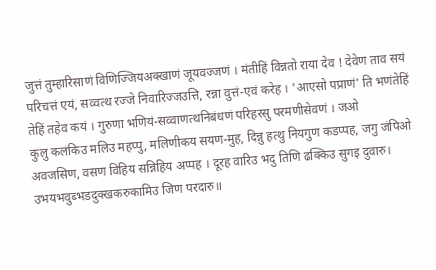जुत्तं तुम्हारिसाणं विणिज्जियअक्खाणं जूयवज्जणं । मंतीहिं विन्नतो राया देव ! देवेण ताव सयं परिचत्तं एयं, सव्वत्थ रज्जे निवारिज्जउत्ति, रन्ना वुत्तं-एवं करेह । 'आएसो पप्राणं' ति भणंतेहिं तेहिं तहेव कयं । गुरुणा भणियं-सव्वाणत्थनिबंधणं परिहरसु परमणीसेवणं । जओ
कुलु कलंकिउ मलिउ महप्पु, मलिणीकय सयण-मुह, दिन्नु हत्थु नियगुण कडप्पह, जगु जंपिओ अवजसिण, वसण विहिय सन्निहिय अप्पह । दूरह वारिउ भदु तिणि ढक्किउ सुगइ दुवारु। उभयभवुब्भडदुक्खकरुकामिउ जिण परदारु॥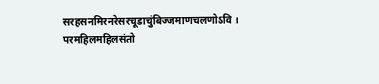सरहसनमिरनरेसरचूडाचुंबिज्जमाणचलणोऽवि । परमहिलमहिलसंतो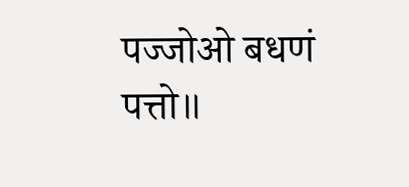पज्जोओ बधणं पत्तो॥